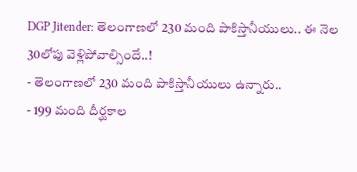DGP Jitender: తెలంగాణలో 230 మంది పాకిస్తానీయులు.. ఈ నెల 30లోపు వెళ్లిపోవాల్సిందే..!
- తెలంగాణలో 230 మంది పాకిస్తానీయులు ఉన్నారు..
- 199 మంది దీర్ఘకాల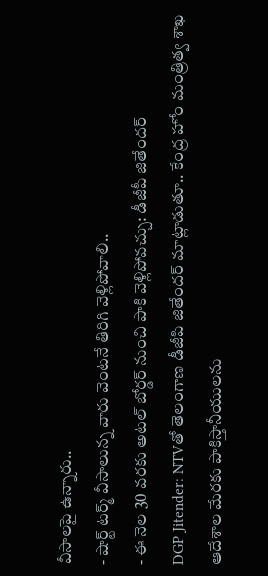వీసాలపై ఉన్నారు..
- షార్ట్ టర్మ్ వీసాలున్న వారు వెంటనే తిరిగి వెళ్లిపోవాలి..
- ఈ నెల 30 వరకు అటల్ బోర్డర్ నుంచి పాకి వెళ్లిపోవచ్చు: డీజీపీ జితేందర్
DGP Jitender: NTVతో తెలంగాణ డీజీపి జితేందర్ మాట్లాడుతూ.. కేంద్ర హోం మంత్రిత్వ శాఖ ఆదేశాల మేరకు పాకిస్తానీయులను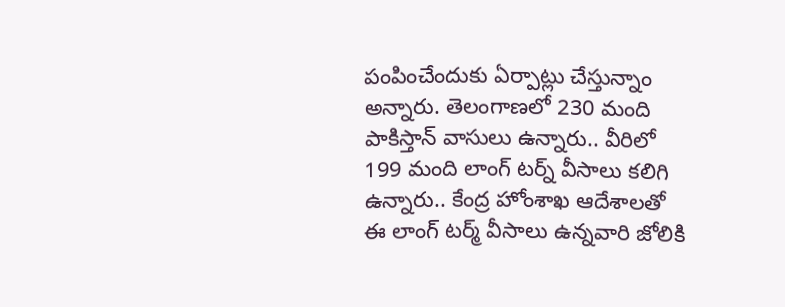పంపించేందుకు ఏర్పాట్లు చేస్తున్నాం అన్నారు. తెలంగాణలో 230 మంది పాకిస్తాన్ వాసులు ఉన్నారు.. వీరిలో 199 మంది లాంగ్ టర్న్ వీసాలు కలిగి ఉన్నారు.. కేంద్ర హోంశాఖ ఆదేశాలతో ఈ లాంగ్ టర్మ్ వీసాలు ఉన్నవారి జోలికి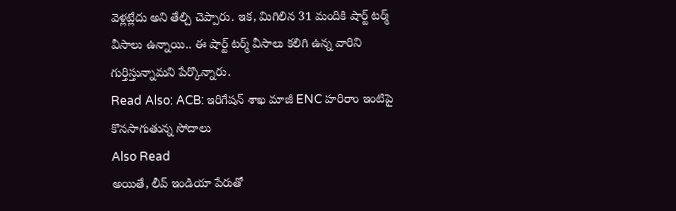వెళ్లట్లేదు అని తేల్చి చెప్పారు. ఇక, మిగిలిన 31 మందికి షార్ట్ టర్మ్ వీసాలు ఉన్నాయి.. ఈ షార్ట్ టర్మ్ వీసాలు కలిగి ఉన్న వారిని గుర్తిస్తున్నామని పేర్కొన్నారు.
Read Also: ACB: ఇరిగేషన్ శాఖ మాజీ ENC హరిరాం ఇంటిపై కొనసాగుతున్న సోదాలు
Also Read
అయితే, లీవ్ ఇండియా పేరుతో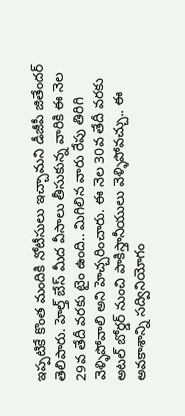ఇప్పటికే కొంత మందికి నోటీసులు ఇచ్చామని డీజీపీ జితేందర్ తెలిపారు. హెల్త్ బేస్ మీద వీసాలు తీసుకున్న వారికి ఈ నెల 29వ తేదీ వరకు టైం ఉంది.. మిగిలిన వారు రేపు తిరిగి వెళ్ళిపోవాలి అని హెచ్చరించారు. ఈ నెల 30వ తేదీ వరకు అటల్ బోర్డర్ నుంచి పాకిస్తానీయులు వెళ్ళిపోవచ్చు.. ఈ అవకాశాన్ని సద్వినియోగం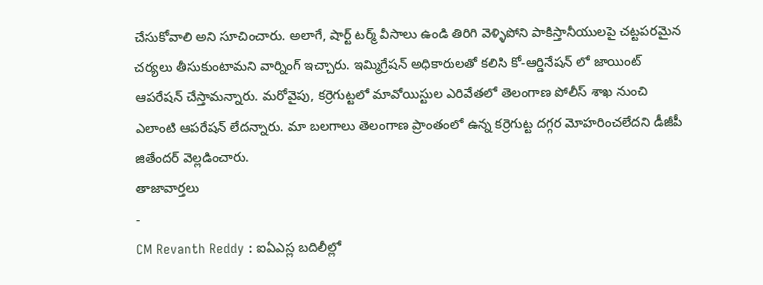చేసుకోవాలి అని సూచించారు. అలాగే, షార్ట్ టర్మ్ వీసాలు ఉండి తిరిగి వెళ్ళిపోని పాకిస్తానీయులపై చట్టపరమైన చర్యలు తీసుకుంటామని వార్నింగ్ ఇచ్చారు. ఇమ్మిగ్రేషన్ అధికారులతో కలిసి కో-ఆర్డినేషన్ లో జాయింట్ ఆపరేషన్ చేస్తామన్నారు. మరోవైపు, కర్రెగుట్టలో మావోయిస్టుల ఎరివేతలో తెలంగాణ పోలీస్ శాఖ నుంచి ఎలాంటి ఆపరేషన్ లేదన్నారు. మా బలగాలు తెలంగాణ ప్రాంతంలో ఉన్న కర్రెగుట్ట దగ్గర మోహరించలేదని డీజీపీ జితేందర్ వెల్లడించారు.
తాజావార్తలు
-
CM Revanth Reddy : ఐఏఎస్ల బదిలీల్లో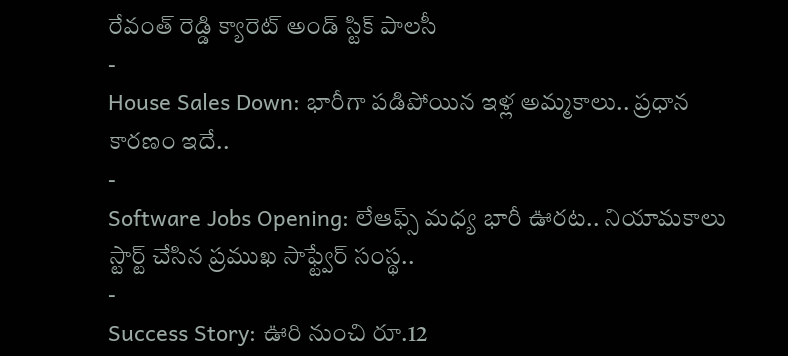రేవంత్ రెడ్డి క్యారెట్ అండ్ స్టిక్ పాలసీ
-
House Sales Down: భారీగా పడిపోయిన ఇళ్ల అమ్మకాలు.. ప్రధాన కారణం ఇదే..
-
Software Jobs Opening: లేఆఫ్స్ మధ్య భారీ ఊరట.. నియామకాలు స్టార్ట్ చేసిన ప్రముఖ సాఫ్ట్వేర్ సంస్థ..
-
Success Story: ఊరి నుంచి రూ.12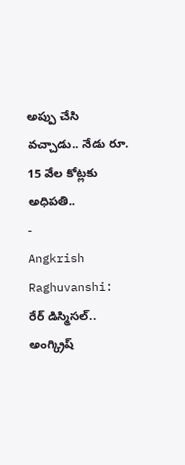అప్పు చేసి వచ్చాడు.. నేడు రూ. 15 వేల కోట్లకు అధిపతి..
-
Angkrish Raghuvanshi: రేర్ డిస్మిసల్.. అంగ్క్రిష్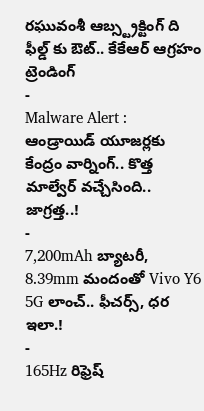రఘువంశీ ఆబ్స్ట్రక్టింగ్ ది ఫీల్డ్ కు ఔట్.. కేకేఆర్ ఆగ్రహం
ట్రెండింగ్
-
Malware Alert : ఆండ్రాయిడ్ యూజర్లకు కేంద్రం వార్నింగ్.. కొత్త మాల్వేర్ వచ్చేసింది.. జాగ్రత్త..!
-
7,200mAh బ్యాటరీ, 8.39mm మందంతో Vivo Y6 5G లాంచ్.. ఫీచర్స్, ధర ఇలా.!
-
165Hz రిఫ్రెష్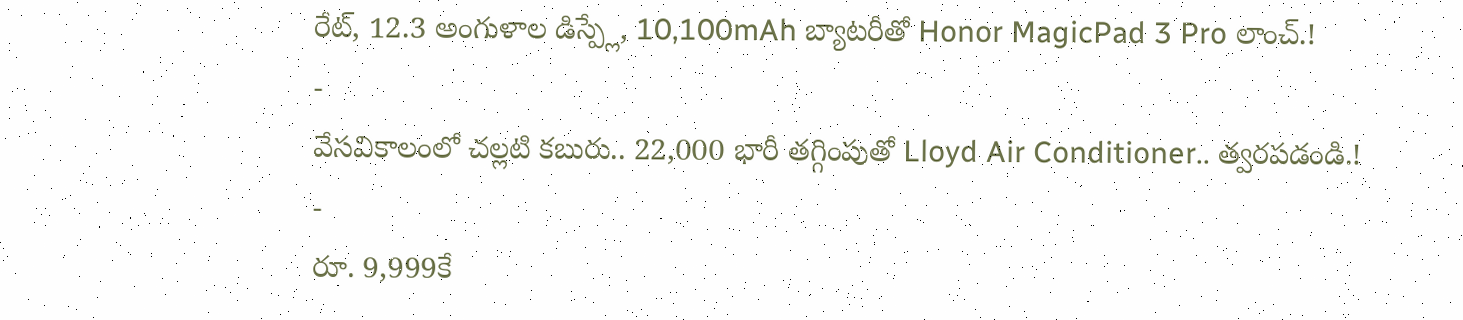రేట్, 12.3 అంగుళాల డిస్ప్లే, 10,100mAh బ్యాటరీతో Honor MagicPad 3 Pro లాంచ్.!
-
వేసవికాలంలో చల్లటి కబురు.. 22,000 భారీ తగ్గింపుతో Lloyd Air Conditioner.. త్వరపడండి.!
-
రూ. 9,999కే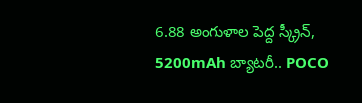6.88 అంగుళాల పెద్ద స్క్రీన్, 5200mAh బ్యాటరీ.. POCO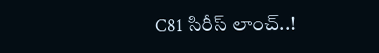C81 సిరీస్ లాంచ్..!